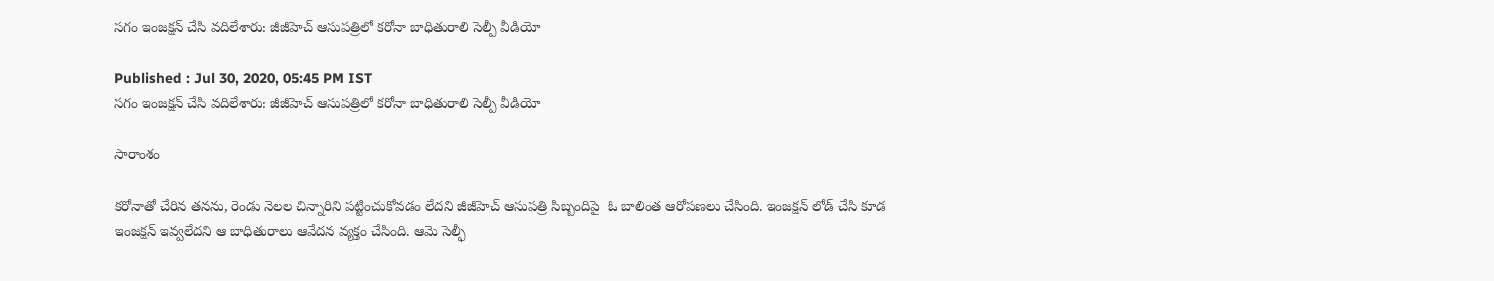సగం ఇంజక్షన్ చేసి వదిలేశారు: జీజీహెచ్ ఆసుపత్రిలో కరోనా బాధితురాలి సెల్పీ వీడియో

Published : Jul 30, 2020, 05:45 PM IST
సగం ఇంజక్షన్ చేసి వదిలేశారు: జీజీహెచ్ ఆసుపత్రిలో కరోనా బాధితురాలి సెల్పీ వీడియో

సారాంశం

కరోనాతో చేరిన తనను, రెండు నెలల చిన్నారిని పట్టించుకోవడం లేదని జీజీహెచ్ ఆసుపత్రి సిబ్బందిపై  ఓ బాలింత ఆరోపణలు చేసింది. ఇంజక్షన్ లోడ్ చేసి కూడ ఇంజక్షన్ ఇవ్వలేదని ఆ బాధితురాలు ఆవేదన వ్యక్తం చేసింది. ఆమె సెల్ఫీ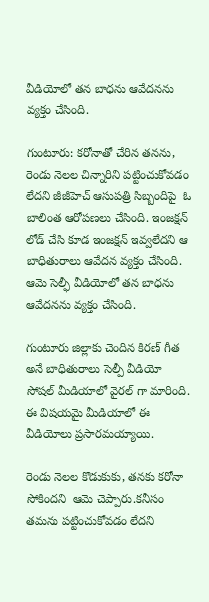వీడియోలో తన బాధను ఆవేదనను వ్యక్తం చేసింది.

గుంటూరు: కరోనాతో చేరిన తనను, రెండు నెలల చిన్నారిని పట్టించుకోవడం లేదని జీజీహెచ్ ఆసుపత్రి సిబ్బందిపై  ఓ బాలింత ఆరోపణలు చేసింది. ఇంజక్షన్ లోడ్ చేసి కూడ ఇంజక్షన్ ఇవ్వలేదని ఆ బాధితురాలు ఆవేదన వ్యక్తం చేసింది. ఆమె సెల్ఫీ వీడియోలో తన బాధను ఆవేదనను వ్యక్తం చేసింది.

గుంటూరు జిల్లాకు చెందిన కిరణ్ గీత అనే బాధితురాలు సెల్పీ వీడియో సోషల్ మీడియాలో వైరల్ గా మారింది. ఈ విషయమై మీడియాలో ఈ వీడియోలు ప్రసారమయ్యాయి.

రెండు నెలల కొడుకుకు, తనకు కరోనా సోకిందని  ఆమె చెప్పారు.కనీసం తమను పట్టించుకోవడం లేదని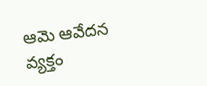ఆమె ఆవేదన వ్యక్తం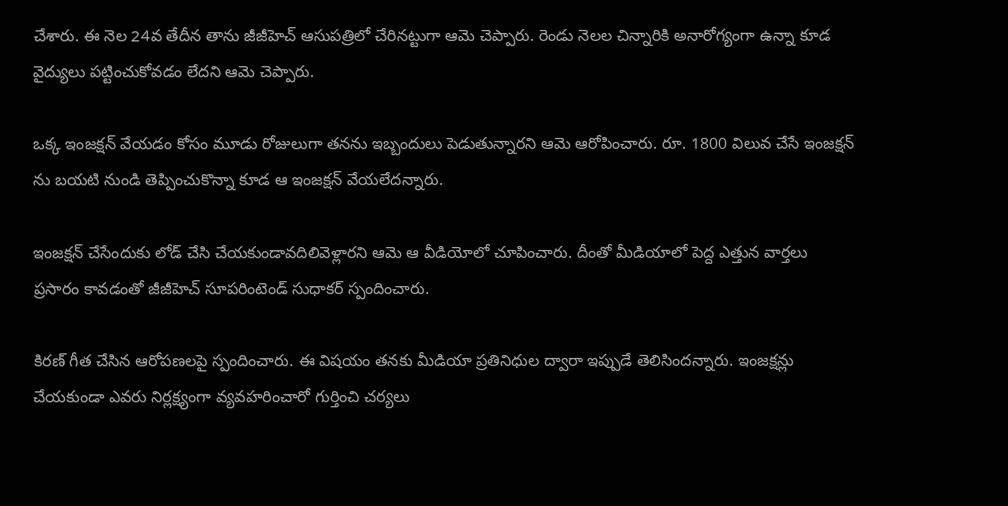చేశారు. ఈ నెల 24వ తేదీన తాను జీజీహెచ్ ఆసుపత్రిలో చేరినట్టుగా ఆమె చెప్పారు. రెండు నెలల చిన్నారికి అనారోగ్యంగా ఉన్నా కూడ వైద్యులు పట్టించుకోవడం లేదని ఆమె చెప్పారు.

ఒక్క ఇంజక్షన్ వేయడం కోసం మూడు రోజులుగా తనను ఇబ్బందులు పెడుతున్నారని ఆమె ఆరోపించారు. రూ. 1800 విలువ చేసే ఇంజక్షన్ ను బయటి నుండి తెప్పించుకొన్నా కూడ ఆ ఇంజక్షన్ వేయలేదన్నారు.

ఇంజక్షన్ చేసేందుకు లోడ్ చేసి చేయకుండావదిలివెళ్లారని ఆమె ఆ వీడియోలో చూపించారు. దీంతో మీడియాలో పెద్ద ఎత్తున వార్తలు ప్రసారం కావడంతో జీజీహెచ్ సూపరింటెండ్ సుధాకర్ స్పందించారు.

కిరణ్ గీత చేసిన ఆరోపణలపై స్పందించారు. ఈ విషయం తనకు మీడియా ప్రతినిధుల ద్వారా ఇప్పుడే తెలిసిందన్నారు. ఇంజక్షన్లు చేయకుండా ఎవరు నిర్లక్ష్యంగా వ్యవహరించారో గుర్తించి చర్యలు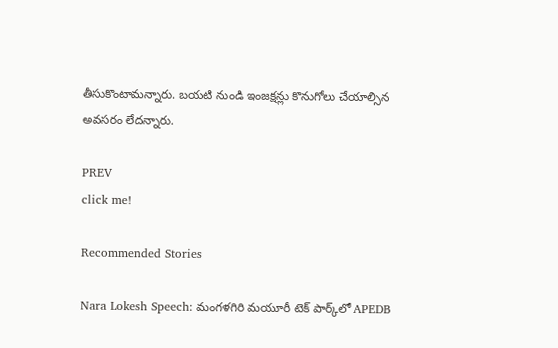తీసుకొంటామన్నారు. బయటి నుండి ఇంజక్షన్లు కొనుగోలు చేయాల్సిన అవసరం లేదన్నారు.

PREV
click me!

Recommended Stories

Nara Lokesh Speech: మంగళగిరి మయూరీ టెక్ పార్క్‌లో APEDB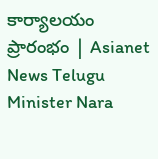కార్యాలయం ప్రారంభం | Asianet News Telugu
Minister Nara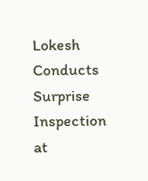Lokesh Conducts Surprise Inspection at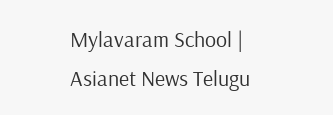Mylavaram School | Asianet News Telugu